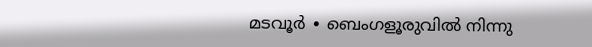മടവൂർ ∙ ബെംഗളൂരുവിൽ നിന്നു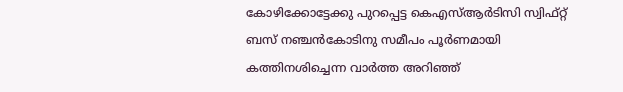കോഴിക്കോട്ടേക്കു പുറപ്പെട്ട കെഎസ്ആർടിസി സ്വിഫ്റ്റ് ബസ് നഞ്ചൻകോടിനു സമീപം പൂർണമായി കത്തിനശിച്ചെന്ന വാർത്ത അറിഞ്ഞ്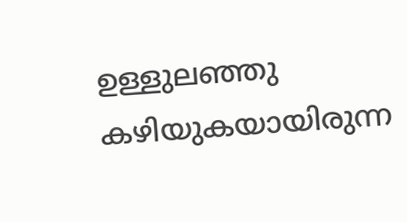ഉള്ളുലഞ്ഞു കഴിയുകയായിരുന്ന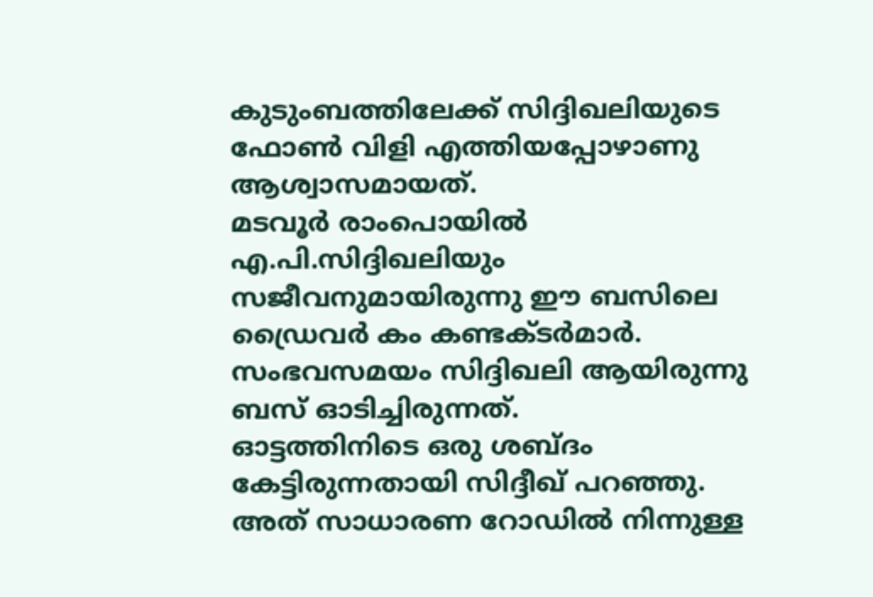കുടുംബത്തിലേക്ക് സിദ്ദിഖലിയുടെ ഫോൺ വിളി എത്തിയപ്പോഴാണു ആശ്വാസമായത്.
മടവൂർ രാംപൊയിൽ എ.പി.സിദ്ദിഖലിയും സജീവനുമായിരുന്നു ഈ ബസിലെ ഡ്രൈവർ കം കണ്ടക്ടർമാർ. സംഭവസമയം സിദ്ദിഖലി ആയിരുന്നു ബസ് ഓടിച്ചിരുന്നത്.
ഓട്ടത്തിനിടെ ഒരു ശബ്ദം കേട്ടിരുന്നതായി സിദ്ദീഖ് പറഞ്ഞു.
അത് സാധാരണ റോഡിൽ നിന്നുള്ള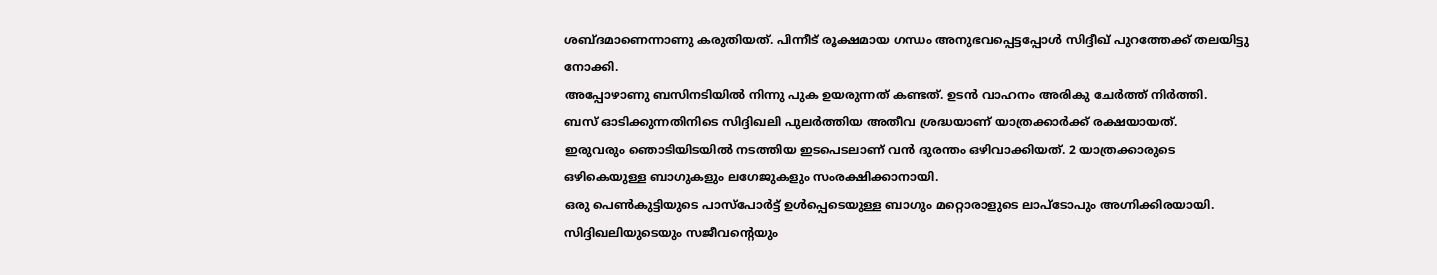ശബ്ദമാണെന്നാണു കരുതിയത്. പിന്നീട് രൂക്ഷമായ ഗന്ധം അനുഭവപ്പെട്ടപ്പോൾ സിദ്ദീഖ് പുറത്തേക്ക് തലയിട്ടു നോക്കി.
അപ്പോഴാണു ബസിനടിയിൽ നിന്നു പുക ഉയരുന്നത് കണ്ടത്. ഉടൻ വാഹനം അരികു ചേർത്ത് നിർത്തി.
ബസ് ഓടിക്കുന്നതിനിടെ സിദ്ദിഖലി പുലർത്തിയ അതീവ ശ്രദ്ധയാണ് യാത്രക്കാർക്ക് രക്ഷയായത്.
ഇരുവരും ഞൊടിയിടയിൽ നടത്തിയ ഇടപെടലാണ് വൻ ദുരന്തം ഒഴിവാക്കിയത്. 2 യാത്രക്കാരുടെ ഒഴികെയുള്ള ബാഗുകളും ലഗേജുകളും സംരക്ഷിക്കാനായി.
ഒരു പെൺകുട്ടിയുടെ പാസ്പോർട്ട് ഉൾപ്പെടെയുള്ള ബാഗും മറ്റൊരാളുടെ ലാപ്ടോപും അഗ്നിക്കിരയായി. സിദ്ദിഖലിയുടെയും സജീവന്റെയും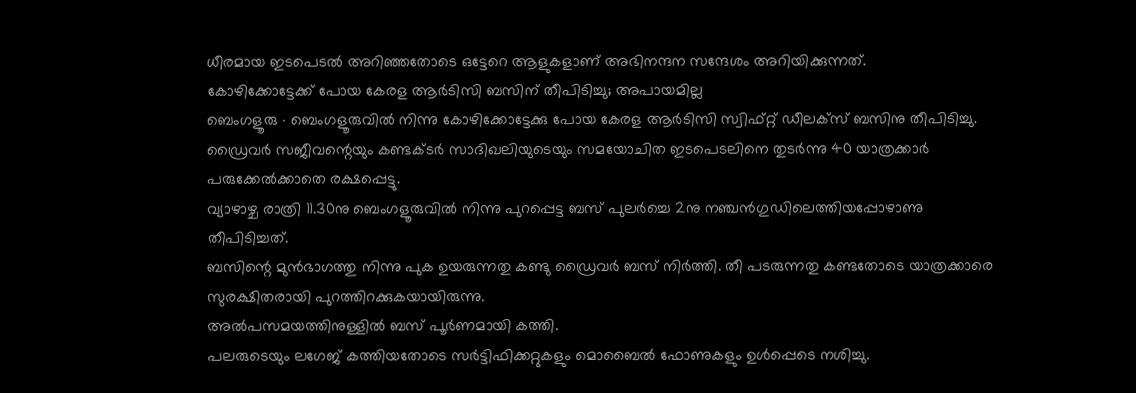ധീരമായ ഇടപെടൽ അറിഞ്ഞതോടെ ഒട്ടേറെ ആളുകളാണ് അഭിനന്ദന സന്ദേശം അറിയിക്കുന്നത്.
കോഴിക്കോട്ടേക്ക് പോയ കേരള ആർടിസി ബസിന് തീപിടിച്ചു; അപായമില്ല
ബെംഗളൂരു ∙ ബെംഗളൂരുവിൽ നിന്നു കോഴിക്കോട്ടേക്കു പോയ കേരള ആർടിസി സ്വിഫ്റ്റ് ഡീലക്സ് ബസിനു തീപിടിച്ചു.
ഡ്രൈവർ സജീവന്റെയും കണ്ടക്ടർ സാദിഖലിയുടെയും സമയോചിത ഇടപെടലിനെ തുടർന്നു 40 യാത്രക്കാർ പരുക്കേൽക്കാതെ രക്ഷപ്പെട്ടു.
വ്യാഴാഴ്ച രാത്രി 11.30നു ബെംഗളൂരുവിൽ നിന്നു പുറപ്പെട്ട ബസ് പുലർച്ചെ 2നു നഞ്ചൻഗുഡിലെത്തിയപ്പോഴാണു തീപിടിച്ചത്.
ബസിന്റെ മുൻഭാഗത്തു നിന്നു പുക ഉയരുന്നതു കണ്ടു ഡ്രൈവർ ബസ് നിർത്തി. തീ പടരുന്നതു കണ്ടതോടെ യാത്രക്കാരെ സുരക്ഷിതരായി പുറത്തിറക്കുകയായിരുന്നു.
അൽപസമയത്തിനുള്ളിൽ ബസ് പൂർണമായി കത്തി.
പലരുടെയും ലഗേജ് കത്തിയതോടെ സർട്ടിഫിക്കറ്റുകളും മൊബൈൽ ഫോണുകളും ഉൾപ്പെടെ നശിച്ചു.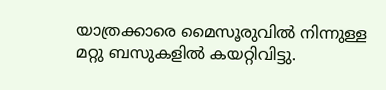യാത്രക്കാരെ മൈസൂരുവിൽ നിന്നുള്ള മറ്റു ബസുകളിൽ കയറ്റിവിട്ടു.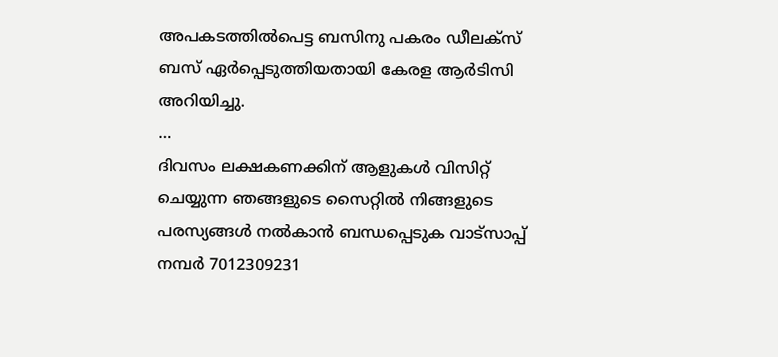അപകടത്തിൽപെട്ട ബസിനു പകരം ഡീലക്സ് ബസ് ഏർപ്പെടുത്തിയതായി കേരള ആർടിസി അറിയിച്ചു.
…
ദിവസം ലക്ഷകണക്കിന് ആളുകൾ വിസിറ്റ് ചെയ്യുന്ന ഞങ്ങളുടെ സൈറ്റിൽ നിങ്ങളുടെ പരസ്യങ്ങൾ നൽകാൻ ബന്ധപ്പെടുക വാട്സാപ്പ് നമ്പർ 7012309231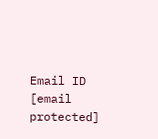Email ID [email protected]